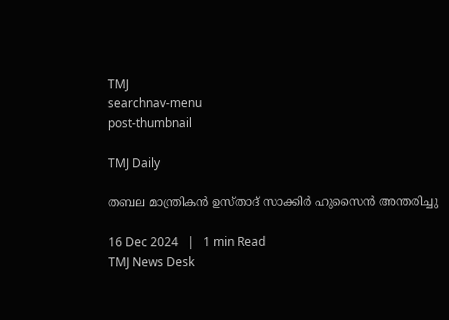TMJ
searchnav-menu
post-thumbnail

TMJ Daily

തബല മാന്ത്രികന്‍ ഉസ്താദ് സാക്കിര്‍ ഹുസൈന്‍ അന്തരിച്ചു

16 Dec 2024   |   1 min Read
TMJ News Desk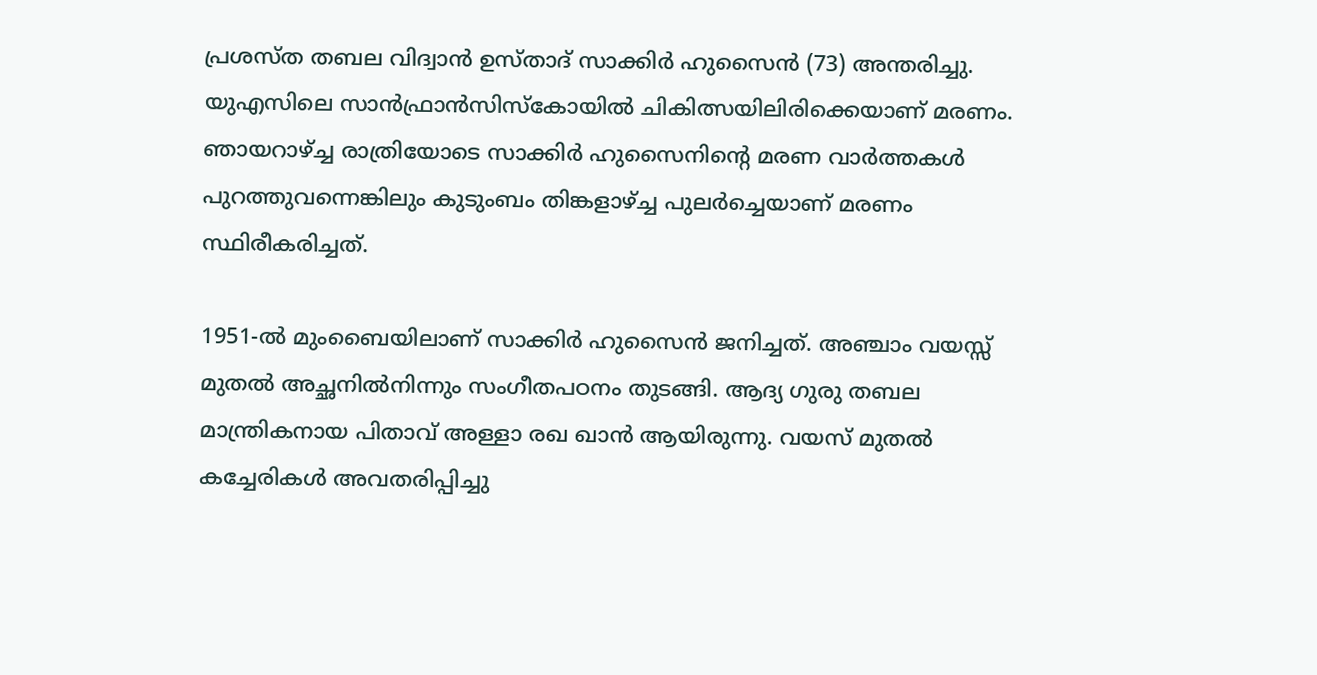പ്രശസ്ത തബല വിദ്വാന്‍ ഉസ്താദ് സാക്കിര്‍ ഹുസൈന്‍ (73) അന്തരിച്ചു. യുഎസിലെ സാന്‍ഫ്രാന്‍സിസ്‌കോയില്‍ ചികിത്സയിലിരിക്കെയാണ് മരണം. ഞായറാഴ്ച്ച രാത്രിയോടെ സാക്കിര്‍ ഹുസൈനിന്റെ മരണ വാര്‍ത്തകള്‍ പുറത്തുവന്നെങ്കിലും കുടുംബം തിങ്കളാഴ്ച്ച പുലര്‍ച്ചെയാണ് മരണം സ്ഥിരീകരിച്ചത്.

1951-ല്‍ മുംബൈയിലാണ് സാക്കിര്‍ ഹുസൈന്‍ ജനിച്ചത്. അഞ്ചാം വയസ്സ് മുതല്‍ അച്ഛനില്‍നിന്നും സംഗീതപഠനം തുടങ്ങി. ആദ്യ ഗുരു തബല മാന്ത്രികനായ പിതാവ് അള്ളാ രഖ ഖാന്‍ ആയിരുന്നു. വയസ് മുതല്‍ കച്ചേരികള്‍ അവതരിപ്പിച്ചു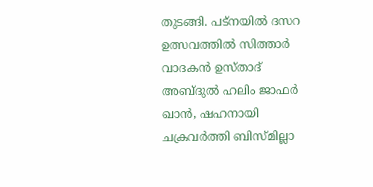തുടങ്ങി. പട്‌നയില്‍ ദസറ ഉത്സവത്തില്‍ സിത്താര്‍ വാദകന്‍ ഉസ്താദ് അബ്ദുല്‍ ഹലിം ജാഫര്‍ ഖാന്‍, ഷഹനായി ചക്രവര്‍ത്തി ബിസ്മില്ലാ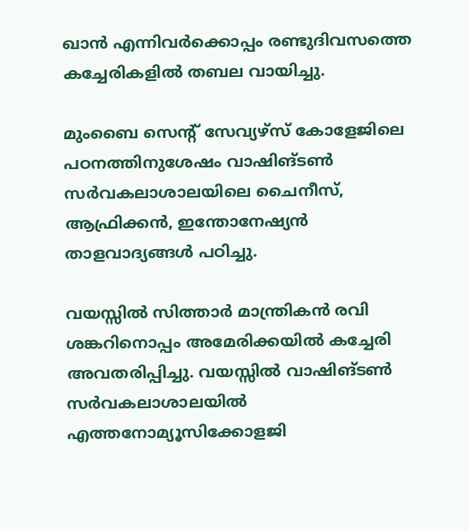ഖാന്‍ എന്നിവര്‍ക്കൊപ്പം രണ്ടുദിവസത്തെ കച്ചേരികളില്‍ തബല വായിച്ചു.

മുംബൈ സെന്റ് സേവ്യഴ്‌സ് കോളേജിലെ പഠനത്തിനുശേഷം വാഷിങ്ടണ്‍ സര്‍വകലാശാലയിലെ ചൈനീസ്, ആഫ്രിക്കന്‍, ഇന്തോനേഷ്യന്‍ താളവാദ്യങ്ങള്‍ പഠിച്ചു.

വയസ്സില്‍ സിത്താര്‍ മാന്ത്രികന്‍ രവി ശങ്കറിനൊപ്പം അമേരിക്കയില്‍ കച്ചേരി അവതരിപ്പിച്ചു. വയസ്സില്‍ വാഷിങ്ടണ്‍ സര്‍വകലാശാലയില്‍ എത്തനോമ്യൂസിക്കോളജി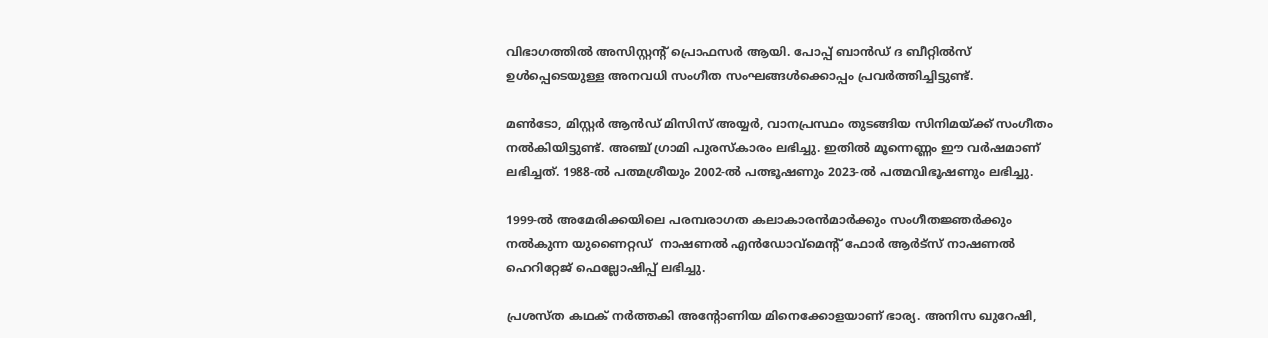വിഭാഗത്തില്‍ അസിസ്റ്റന്റ് പ്രൊഫസര്‍ ആയി. പോപ്പ് ബാന്‍ഡ് ദ ബീറ്റില്‍സ് ഉള്‍പ്പെടെയുള്ള അനവധി സംഗീത സംഘങ്ങള്‍ക്കൊപ്പം പ്രവര്‍ത്തിച്ചിട്ടുണ്ട്.

മണ്‍ടോ, മിസ്റ്റര്‍ ആന്‍ഡ് മിസിസ് അയ്യര്‍, വാനപ്രസ്ഥം തുടങ്ങിയ സിനിമയ്ക്ക് സംഗീതം നല്‍കിയിട്ടുണ്ട്. അഞ്ച് ഗ്രാമി പുരസ്‌കാരം ലഭിച്ചു. ഇതില്‍ മൂന്നെണ്ണം ഈ വര്‍ഷമാണ് ലഭിച്ചത്. 1988-ല്‍ പത്മശ്രീയും 2002-ല്‍ പത്ഭൂഷണും 2023-ല്‍ പത്മവിഭൂഷണും ലഭിച്ചു.

1999-ല്‍ അമേരിക്കയിലെ പരമ്പരാഗത കലാകാരന്‍മാര്‍ക്കും സംഗീതജ്ഞര്‍ക്കും നല്‍കുന്ന യുണൈറ്റഡ്  നാഷണല്‍ എന്‍ഡോവ്‌മെന്റ് ഫോര്‍ ആര്‍ട്‌സ് നാഷണല്‍ ഹെറിറ്റേജ് ഫെല്ലോഷിപ്പ് ലഭിച്ചു.

പ്രശസ്ത കഥക് നര്‍ത്തകി അന്റോണിയ മിനെക്കോളയാണ് ഭാര്യ. അനിസ ഖുറേഷി,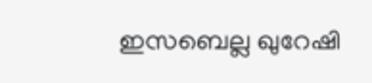ഇസബെല്ല ഖുറേഷി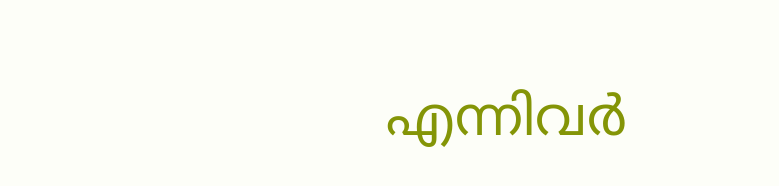എന്നിവര്‍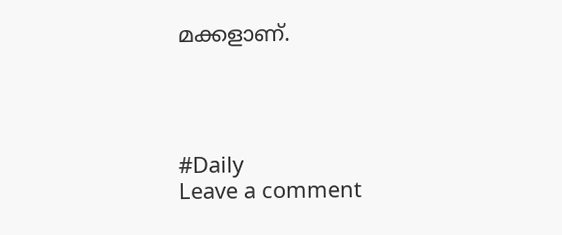മക്കളാണ്.




#Daily
Leave a comment